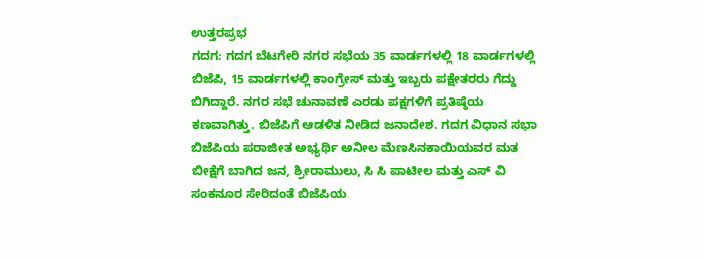ಉತ್ತರಪ್ರಭ
ಗದಗ: ಗದಗ ಬೆಟಗೇರಿ ನಗರ ಸಭೆಯ 35 ವಾರ್ಡಗಳಲ್ಲಿ 18 ವಾರ್ಡಗಳಲ್ಲಿ ಬಿಜೆಪಿ, 15 ವಾರ್ಡಗಳಲ್ಲಿ ಕಾಂಗ್ರೇಸ್ ಮತ್ತು ಇಬ್ಬರು ಪಕ್ಷೇತರರು ಗೆದ್ದು ಬಿಗಿದ್ದಾರೆ. ನಗರ ಸಭೆ ಚುನಾವಣೆ ಎರಡು ಪಕ್ಷಗಳಿಗೆ ಪ್ರತಿಷ್ಠೆಯ ಕಣವಾಗಿತ್ತು. ಬಿಜೆಪಿಗೆ ಆಡಳಿತ ನೀಡಿದ ಜನಾದೇಶ. ಗದಗ ವಿಧಾನ ಸಭಾ ಬಿಜೆಪಿಯ ಪರಾಜೀತ ಅಭ್ಯರ್ಥಿ ಅನೀಲ ಮೆಣಸಿನಕಾಯಿಯವರ ಮತ ಬೀಕ್ಷೆಗೆ ಬಾಗಿದ ಜನ, ಶ್ರೀರಾಮುಲು, ಸಿ ಸಿ ಪಾಟೀಲ ಮತ್ತು ಎಸ್ ವಿ ಸಂಕನೂರ ಸೇರಿದಂತೆ ಬಿಜೆಪಿಯ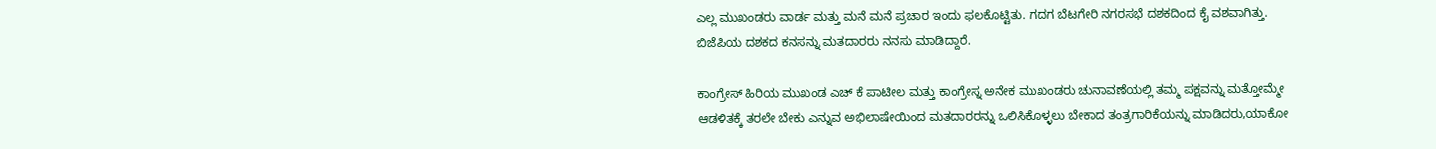ಎಲ್ಲ ಮುಖಂಡರು ವಾರ್ಡ ಮತ್ತು ಮನೆ ಮನೆ ಪ್ರಚಾರ ಇಂದು ಫಲಕೊಟ್ಟಿತು. ಗದಗ ಬೆಟಗೇರಿ ನಗರಸಭೆ ದಶಕದಿಂದ ಕೈ ವಶವಾಗಿತ್ತು. ಬಿಜೆಪಿಯ ದಶಕದ ಕನಸನ್ನು ಮತದಾರರು ನನಸು ಮಾಡಿದ್ದಾರೆ.

ಕಾಂಗ್ರೇಸ್ ಹಿರಿಯ ಮುಖಂಡ ಎಚ್ ಕೆ ಪಾಟೀಲ ಮತ್ತು ಕಾಂಗ್ರೇಸ್ನ ಅನೇಕ ಮುಖಂಡರು ಚುನಾವಣೆಯಲ್ಲಿ ತಮ್ಮ ಪಕ್ಷವನ್ನು ಮತ್ತೋಮ್ಮೇ ಆಡಳಿತಕ್ಕೆ ತರಲೇ ಬೇಕು ಎನ್ನುವ ಅಭಿಲಾಷೇಯಿಂದ ಮತದಾರರನ್ನು ಒಲಿಸಿಕೊಳ್ಳಲು ಬೇಕಾದ ತಂತ್ರಗಾರಿಕೆಯನ್ನು ಮಾಡಿದರು,ಯಾಕೋ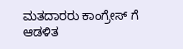ಮತದಾರರು ಕಾಂಗ್ರೇಸ್ ಗೆ ಆಡಳಿತ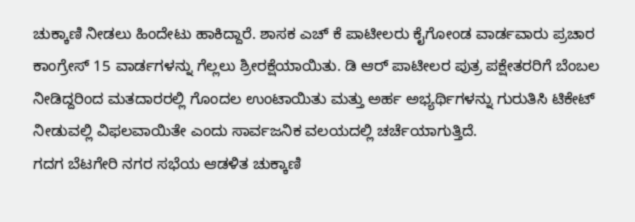ಚುಕ್ಕಾಣಿ ನೀಡಲು ಹಿಂದೇಟು ಹಾಕಿದ್ದಾರೆ. ಶಾಸಕ ಎಚ್ ಕೆ ಪಾಟೀಲರು ಕೈಗೋಂಡ ವಾರ್ಡವಾರು ಪ್ರಚಾರ ಕಾಂಗ್ರೇಸ್ 15 ವಾರ್ಡಗಳನ್ನು ಗೆಲ್ಲಲು ಶ್ರೀರಕ್ಷೆಯಾಯಿತು. ಡಿ ಆರ್ ಪಾಟೀಲರ ಪುತ್ರ ಪಕ್ಷೇತರರಿಗೆ ಬೆಂಬಲ ನೀಡಿದ್ದರಿಂದ ಮತದಾರರಲ್ಲಿ ಗೊಂದಲ ಉಂಟಾಯಿತು ಮತ್ತು ಅರ್ಹ ಅಭ್ಯರ್ಥಿಗಳನ್ನು ಗುರುತಿಸಿ ಟಿಕೇಟ್ ನೀಡುವಲ್ಲಿ ವಿಫಲವಾಯಿತೇ ಎಂದು ಸಾರ್ವಜನಿಕ ವಲಯದಲ್ಲಿ ಚರ್ಚೆಯಾಗುತ್ತಿದೆ.
ಗದಗ ಬೆಟಗೇರಿ ನಗರ ಸಭೆಯ ಆಡಳಿತ ಚುಕ್ಕಾಣಿ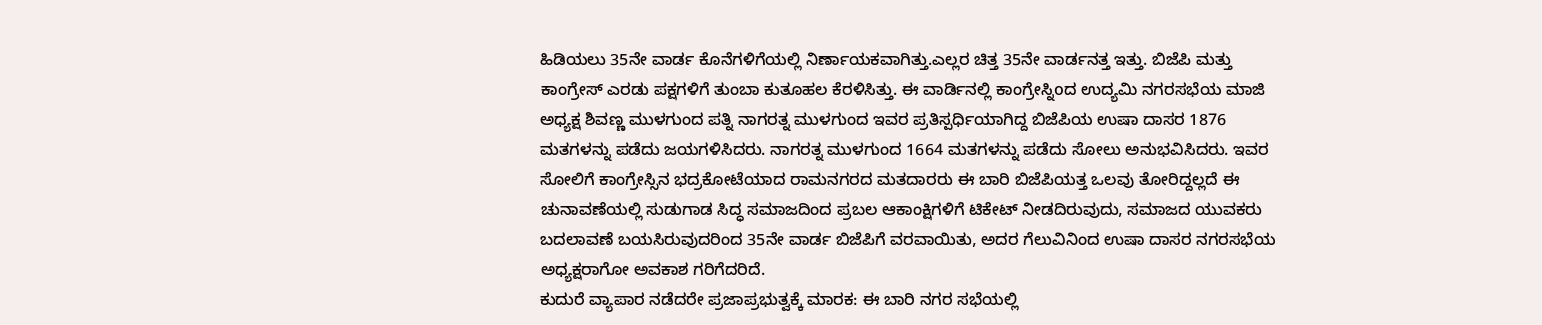ಹಿಡಿಯಲು 35ನೇ ವಾರ್ಡ ಕೊನೆಗಳಿಗೆಯಲ್ಲಿ ನಿರ್ಣಾಯಕವಾಗಿತ್ತು.ಎಲ್ಲರ ಚಿತ್ತ 35ನೇ ವಾರ್ಡನತ್ತ ಇತ್ತು. ಬಿಜೆಪಿ ಮತ್ತು ಕಾಂಗ್ರೇಸ್ ಎರಡು ಪಕ್ಷಗಳಿಗೆ ತುಂಬಾ ಕುತೂಹಲ ಕೆರಳಿಸಿತ್ತು. ಈ ವಾರ್ಡಿನಲ್ಲಿ ಕಾಂಗ್ರೇಸ್ನಿoದ ಉದ್ಯಮಿ ನಗರಸಭೆಯ ಮಾಜಿ ಅಧ್ಯಕ್ಷ ಶಿವಣ್ಣ ಮುಳಗುಂದ ಪತ್ನಿ ನಾಗರತ್ನ ಮುಳಗುಂದ ಇವರ ಪ್ರತಿಸ್ಪರ್ಧಿಯಾಗಿದ್ದ ಬಿಜೆಪಿಯ ಉಷಾ ದಾಸರ 1876 ಮತಗಳನ್ನು ಪಡೆದು ಜಯಗಳಿಸಿದರು. ನಾಗರತ್ನ ಮುಳಗುಂದ 1664 ಮತಗಳನ್ನು ಪಡೆದು ಸೋಲು ಅನುಭವಿಸಿದರು. ಇವರ ಸೋಲಿಗೆ ಕಾಂಗ್ರೇಸ್ಸಿನ ಭದ್ರಕೋಟೆಯಾದ ರಾಮನಗರದ ಮತದಾರರು ಈ ಬಾರಿ ಬಿಜೆಪಿಯತ್ತ ಒಲವು ತೋರಿದ್ದಲ್ಲದೆ ಈ ಚುನಾವಣೆಯಲ್ಲಿ ಸುಡುಗಾಡ ಸಿದ್ಧ ಸಮಾಜದಿಂದ ಪ್ರಬಲ ಆಕಾಂಕ್ಷಿಗಳಿಗೆ ಟಿಕೇಟ್ ನೀಡದಿರುವುದು, ಸಮಾಜದ ಯುವಕರು ಬದಲಾವಣೆ ಬಯಸಿರುವುದರಿಂದ 35ನೇ ವಾರ್ಡ ಬಿಜೆಪಿಗೆ ವರವಾಯಿತು, ಅದರ ಗೆಲುವಿನಿಂದ ಉಷಾ ದಾಸರ ನಗರಸಭೆಯ ಅಧ್ಯಕ್ಷರಾಗೋ ಅವಕಾಶ ಗರಿಗೆದರಿದೆ.
ಕುದುರೆ ವ್ಯಾಪಾರ ನಡೆದರೇ ಪ್ರಜಾಪ್ರಭುತ್ವಕ್ಕೆ ಮಾರಕ: ಈ ಬಾರಿ ನಗರ ಸಭೆಯಲ್ಲಿ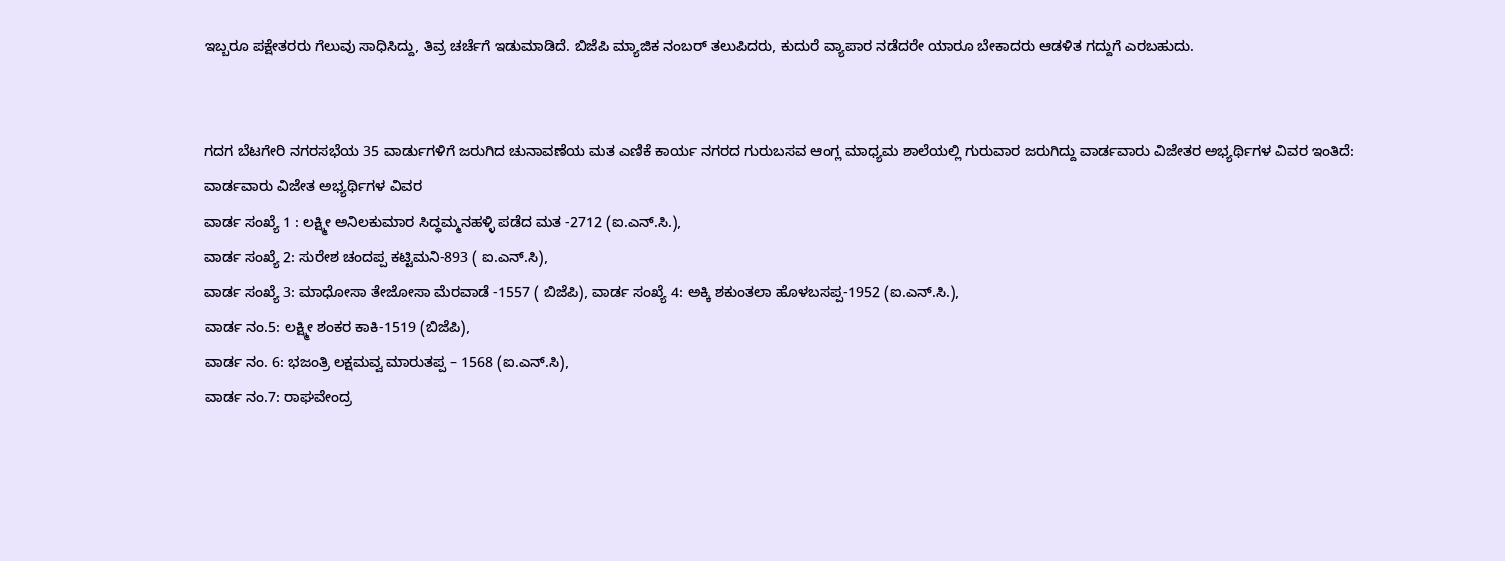ಇಬ್ಬರೂ ಪಕ್ಷೇತರರು ಗೆಲುವು ಸಾಧಿಸಿದ್ದು, ತಿವ್ರ ಚರ್ಚೆಗೆ ಇಡುಮಾಡಿದೆ. ಬಿಜೆಪಿ ಮ್ಯಾಜಿಕ ನಂಬರ್ ತಲುಪಿದರು, ಕುದುರೆ ವ್ಯಾಪಾರ ನಡೆದರೇ ಯಾರೂ ಬೇಕಾದರು ಆಡಳಿತ ಗದ್ದುಗೆ ಎರಬಹುದು.


ಗದಗ ಬೆಟಗೇರಿ ನಗರಸಭೆಯ 35 ವಾರ್ಡುಗಳಿಗೆ ಜರುಗಿದ ಚುನಾವಣೆಯ ಮತ ಎಣಿಕೆ ಕಾರ್ಯ ನಗರದ ಗುರುಬಸವ ಆಂಗ್ಲ ಮಾಧ್ಯಮ ಶಾಲೆಯಲ್ಲಿ ಗುರುವಾರ ಜರುಗಿದ್ದು ವಾರ್ಡವಾರು ವಿಜೇತರ ಅಭ್ಯರ್ಥಿಗಳ ವಿವರ ಇಂತಿದೆ:
ವಾರ್ಡವಾರು ವಿಜೇತ ಅಭ್ಯರ್ಥಿಗಳ ವಿವರ
ವಾರ್ಡ ಸಂಖ್ಯೆ 1 : ಲಕ್ಷ್ಮೀ ಅನಿಲಕುಮಾರ ಸಿದ್ಧಮ್ಮನಹಳ್ಳಿ ಪಡೆದ ಮತ -2712 (ಐ.ಎನ್.ಸಿ.),
ವಾರ್ಡ ಸಂಖ್ಯೆ 2: ಸುರೇಶ ಚಂದಪ್ಪ ಕಟ್ಟಿಮನಿ-893 ( ಐ.ಎನ್.ಸಿ),
ವಾರ್ಡ ಸಂಖ್ಯೆ 3: ಮಾಧೋಸಾ ತೇಜೋಸಾ ಮೆರವಾಡೆ -1557 ( ಬಿಜೆಪಿ), ವಾರ್ಡ ಸಂಖ್ಯೆ 4: ಅಕ್ಕಿ ಶಕುಂತಲಾ ಹೊಳಬಸಪ್ಪ-1952 (ಐ.ಎನ್.ಸಿ.),
ವಾರ್ಡ ನಂ.5: ಲಕ್ಷ್ಮೀ ಶಂಕರ ಕಾಕಿ-1519 (ಬಿಜೆಪಿ),
ವಾರ್ಡ ನಂ. 6: ಭಜಂತ್ರಿ ಲಕ್ಷಮವ್ವ ಮಾರುತಪ್ಪ – 1568 (ಐ.ಎನ್.ಸಿ),
ವಾರ್ಡ ನಂ.7: ರಾಘವೇಂದ್ರ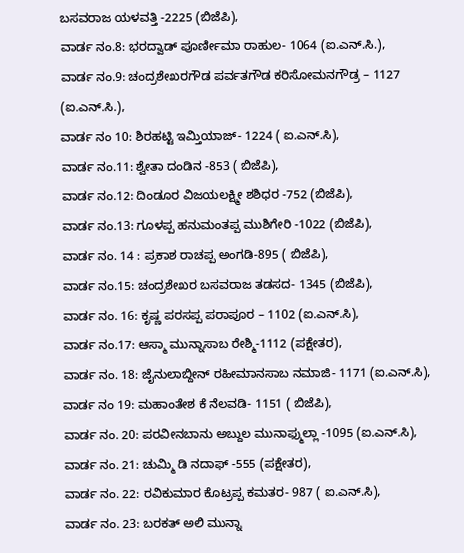ಬಸವರಾಜ ಯಳವತ್ತಿ -2225 (ಬಿಜೆಪಿ),
ವಾರ್ಡ ನಂ.8: ಭರದ್ವಾಡ್ ಪೂರ್ಣೀಮಾ ರಾಹುಲ- 1064 (ಐ.ಎನ್.ಸಿ.),
ವಾರ್ಡ ನಂ.9: ಚಂದ್ರಶೇಖರಗೌಡ ಪರ್ವತಗೌಡ ಕರಿಸೋಮನಗೌಡ್ರ – 1127 (ಐ.ಎನ್.ಸಿ.),
ವಾರ್ಡ ನಂ 10: ಶಿರಹಟ್ಟಿ ಇಮ್ತಿಯಾಜ್- 1224 ( ಐ.ಎನ್.ಸಿ),
ವಾರ್ಡ ನಂ.11: ಶ್ವೇತಾ ದಂಡಿನ -853 ( ಬಿಜೆಪಿ),
ವಾರ್ಡ ನಂ.12: ದಿಂಡೂರ ವಿಜಯಲಕ್ಷ್ಮೀ ಶಶಿಧರ -752 (ಬಿಜೆಪಿ),
ವಾರ್ಡ ನಂ.13: ಗೂಳಪ್ಪ ಹನುಮಂತಪ್ಪ ಮುಶಿಗೇರಿ -1022 (ಬಿಜೆಪಿ),
ವಾರ್ಡ ನಂ. 14 : ಪ್ರಕಾಶ ರಾಚಪ್ಪ ಅಂಗಡಿ-895 ( ಬಿಜೆಪಿ),
ವಾರ್ಡ ನಂ.15: ಚಂದ್ರಶೇಖರ ಬಸವರಾಜ ತಡಸದ- 1345 (ಬಿಜೆಪಿ),
ವಾರ್ಡ ನಂ. 16: ಕೃಷ್ಣ ಪರಸಪ್ಪ ಪರಾಪೂರ – 1102 (ಐ.ಎನ್.ಸಿ),
ವಾರ್ಡ ನಂ.17: ಆಸ್ಮಾ ಮುನ್ನಾಸಾಬ ರೇಶ್ಮಿ-1112 (ಪಕ್ಷೇತರ),
ವಾರ್ಡ ನಂ. 18: ಜೈನುಲಾಬ್ದೀನ್ ರಹೀಮಾನಸಾಬ ನಮಾಜಿ- 1171 (ಐ.ಎನ್.ಸಿ),
ವಾರ್ಡ ನಂ 19: ಮಹಾಂತೇಶ ಕೆ ನೆಲವಡಿ- 1151 ( ಬಿಜೆಪಿ),
ವಾರ್ಡ ನಂ. 20: ಪರವೀನಬಾನು ಅಬ್ದುಲ ಮುನಾಫ್ಮುಲ್ಲಾ -1095 (ಐ.ಎನ್.ಸಿ),
ವಾರ್ಡ ನಂ. 21: ಚುಮ್ಮಿ ಡಿ ನದಾಫ್ -555 (ಪಕ್ಷೇತರ),
ವಾರ್ಡ ನಂ. 22: ರವಿಕುಮಾರ ಕೊಟ್ರಪ್ಪ ಕಮತರ- 987 ( ಐ.ಎನ್.ಸಿ),
ವಾರ್ಡ ನಂ. 23: ಬರಕತ್ ಅಲಿ ಮುನ್ನಾ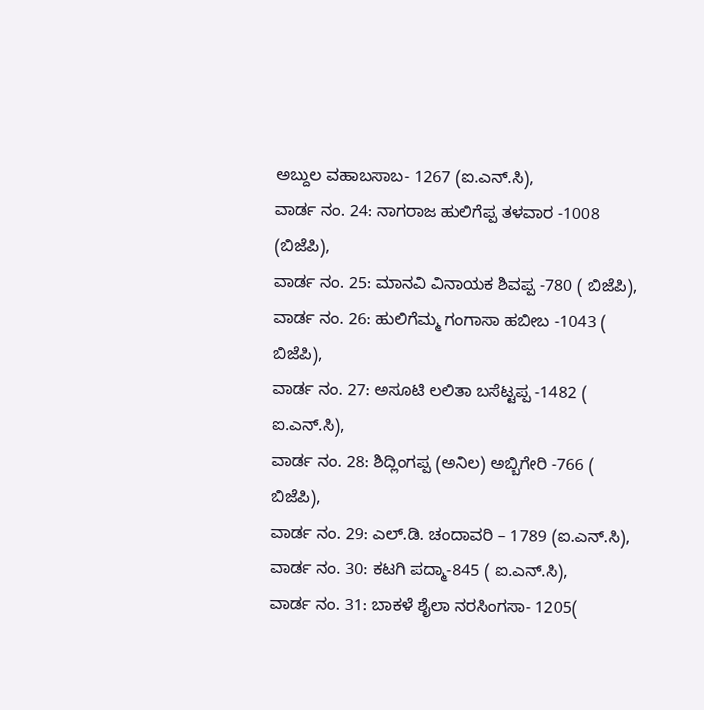ಅಬ್ದುಲ ವಹಾಬಸಾಬ- 1267 (ಐ.ಎನ್.ಸಿ),
ವಾರ್ಡ ನಂ. 24: ನಾಗರಾಜ ಹುಲಿಗೆಪ್ಪ ತಳವಾರ -1008 (ಬಿಜೆಪಿ),
ವಾರ್ಡ ನಂ. 25: ಮಾನವಿ ವಿನಾಯಕ ಶಿವಪ್ಪ -780 ( ಬಿಜೆಪಿ),
ವಾರ್ಡ ನಂ. 26: ಹುಲಿಗೆಮ್ಮ ಗಂಗಾಸಾ ಹಬೀಬ -1043 ( ಬಿಜೆಪಿ),
ವಾರ್ಡ ನಂ. 27: ಅಸೂಟಿ ಲಲಿತಾ ಬಸೆಟ್ಟಪ್ಪ -1482 ( ಐ.ಎನ್.ಸಿ),
ವಾರ್ಡ ನಂ. 28: ಶಿದ್ಲಿಂಗಪ್ಪ (ಅನಿಲ) ಅಬ್ಬಿಗೇರಿ -766 ( ಬಿಜೆಪಿ),
ವಾರ್ಡ ನಂ. 29: ಎಲ್.ಡಿ. ಚಂದಾವರಿ – 1789 (ಐ.ಎನ್.ಸಿ),
ವಾರ್ಡ ನಂ. 30: ಕಟಗಿ ಪದ್ಮಾ-845 ( ಐ.ಎನ್.ಸಿ),
ವಾರ್ಡ ನಂ. 31: ಬಾಕಳೆ ಶೈಲಾ ನರಸಿಂಗಸಾ- 1205(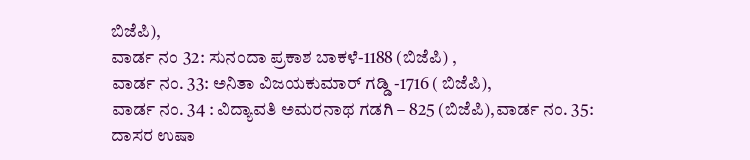ಬಿಜೆಪಿ),
ವಾರ್ಡ ನಂ 32: ಸುನಂದಾ ಪ್ರಕಾಶ ಬಾಕಳೆ-1188 (ಬಿಜೆಪಿ) ,
ವಾರ್ಡ ನಂ. 33: ಅನಿತಾ ವಿಜಯಕುಮಾರ್ ಗಡ್ಡಿ -1716 ( ಬಿಜೆಪಿ),
ವಾರ್ಡ ನಂ. 34 : ವಿದ್ಯಾವತಿ ಅಮರನಾಥ ಗಡಗಿ – 825 (ಬಿಜೆಪಿ),ವಾರ್ಡ ನಂ. 35: ದಾಸರ ಉಷಾ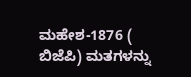ಮಹೇಶ-1876 ( ಬಿಜೆಪಿ) ಮತಗಳನ್ನು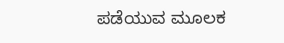ಪಡೆಯುವ ಮೂಲಕ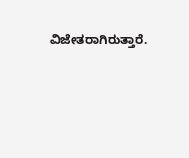ವಿಜೇತರಾಗಿರುತ್ತಾರೆ.